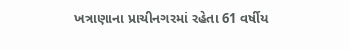ખત્રાણાના પ્રાચીનગરમાં રહેતા 61 વર્ષીય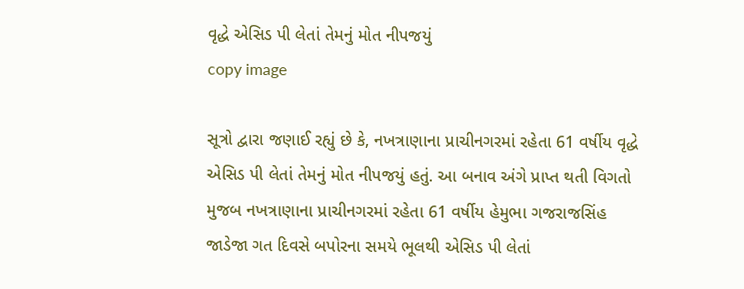વૃદ્ધે એસિડ પી લેતાં તેમનું મોત નીપજયું
copy image

સૂત્રો દ્વારા જણાઈ રહ્યું છે કે, નખત્રાણાના પ્રાચીનગરમાં રહેતા 61 વર્ષીય વૃદ્ધે એસિડ પી લેતાં તેમનું મોત નીપજયું હતું. આ બનાવ અંગે પ્રાપ્ત થતી વિગતો મુજબ નખત્રાણાના પ્રાચીનગરમાં રહેતા 61 વર્ષીય હેમુભા ગજરાજસિંહ જાડેજા ગત દિવસે બપોરના સમયે ભૂલથી એસિડ પી લેતાં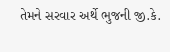તેમને સરવાર અર્થે ભુજની જી.કે.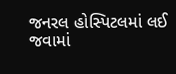જનરલ હોસ્પિટલમાં લઈ જવામાં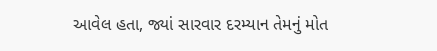આવેલ હતા, જ્યાં સારવાર દરમ્યાન તેમનું મોત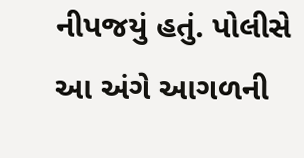નીપજયું હતું. પોલીસે આ અંગે આગળની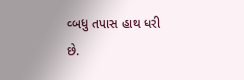વ્બધુ તપાસ હાથ ધરી છે.